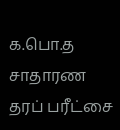க.பொ.த சாதாரண தரப் பரீட்சை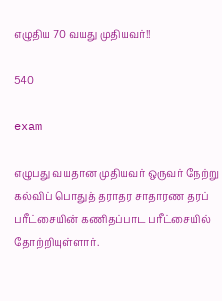எழுதிய 70 வயது முதியவர்!!

540

exam

எழுபது வயதான முதியவர் ஒருவர் நேற்று கல்விப் பொதுத் தராதர சாதாரண தரப் பரீட்சையின் கணிதப்பாட பரீட்சையில் தோற்றியுள்ளார்.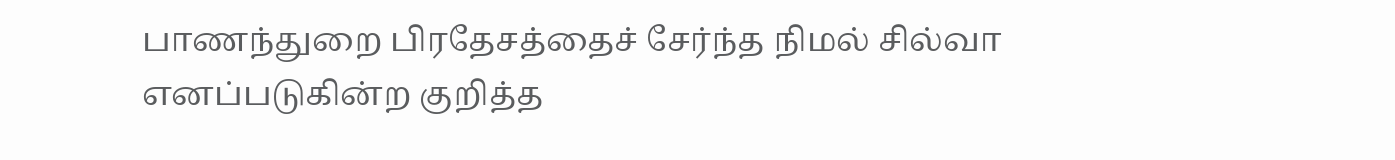பாணந்துறை பிரதேசத்தைச் சேர்ந்த நிமல் சில்வா எனப்படுகின்ற குறித்த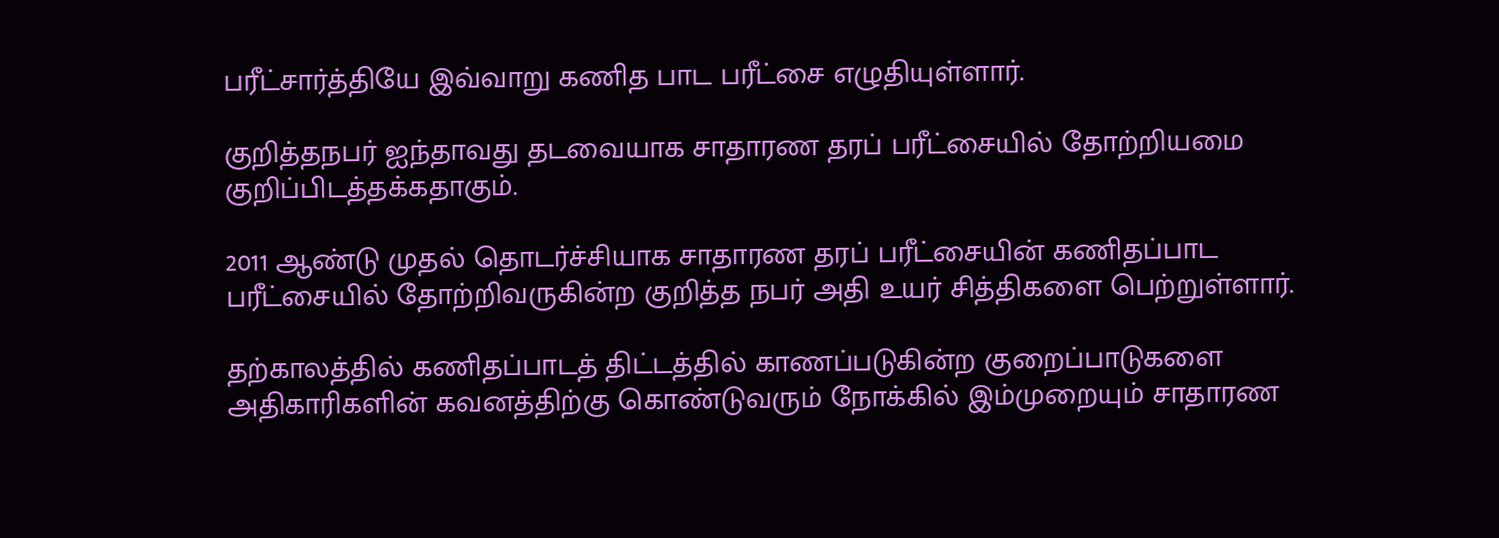பரீட்சார்த்தியே இவ்வாறு கணித பாட பரீட்சை எழுதியுள்ளார்.

குறித்தநபர் ஐந்தாவது தடவையாக சாதாரண தரப் பரீட்சையில் தோற்றியமை குறிப்பிடத்தக்கதாகும்.

2011 ஆண்டு முதல் தொடர்ச்சியாக சாதாரண தரப் பரீட்சையின் கணிதப்பாட பரீட்சையில் தோற்றிவருகின்ற குறித்த நபர் அதி உயர் சித்திகளை பெற்றுள்ளார்.

தற்காலத்தில் கணிதப்பாடத் திட்டத்தில் காணப்படுகின்ற குறைப்பாடுகளை அதிகாரிகளின் கவனத்திற்கு கொண்டுவரும் நோக்கில் இம்முறையும் சாதாரண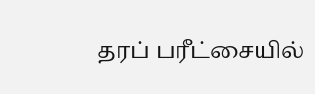தரப் பரீட்சையில்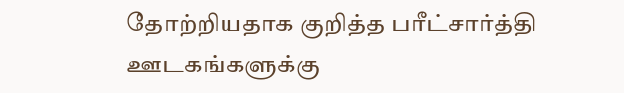தோற்றியதாக குறித்த பரீட்சார்த்தி ஊடகங்களுக்கு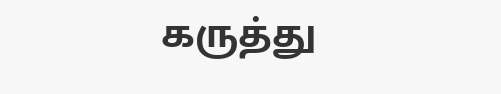கருத்து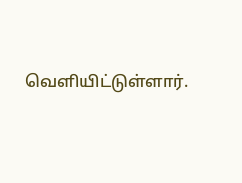வெளியிட்டுள்ளார்.